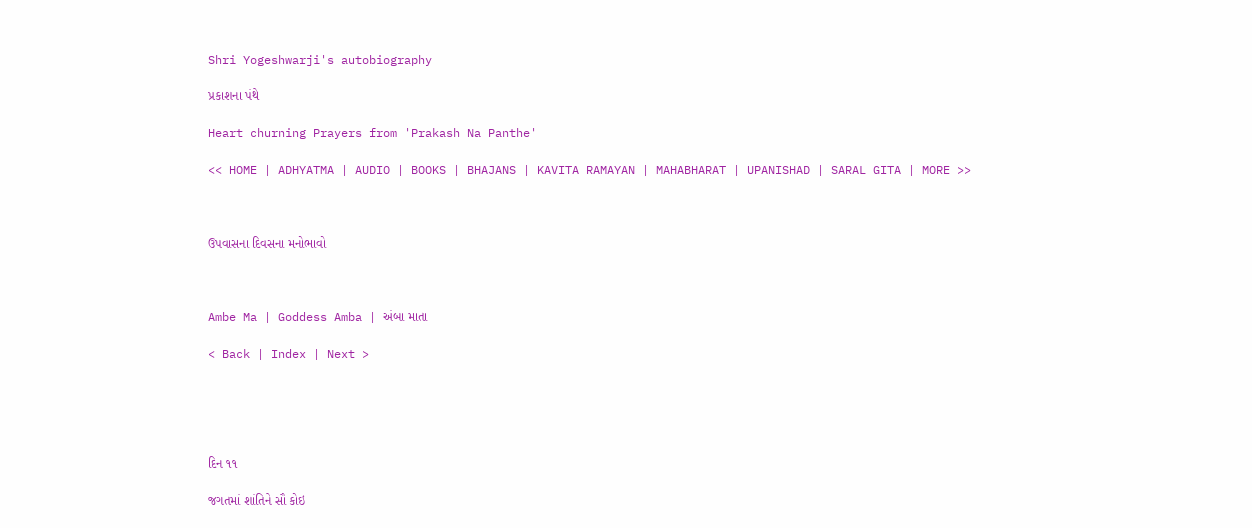Shri Yogeshwarji's autobiography

પ્રકાશના પંથે

Heart churning Prayers from 'Prakash Na Panthe'

<< HOME | ADHYATMA | AUDIO | BOOKS | BHAJANS | KAVITA RAMAYAN | MAHABHARAT | UPANISHAD | SARAL GITA | MORE >>



ઉપવાસના દિવસના મનોભાવો



Ambe Ma | Goddess Amba | અંબા માતા

< Back | Index | Next >





દિન ૧૧

જગતમાં શાંતિને સૌ કોઇ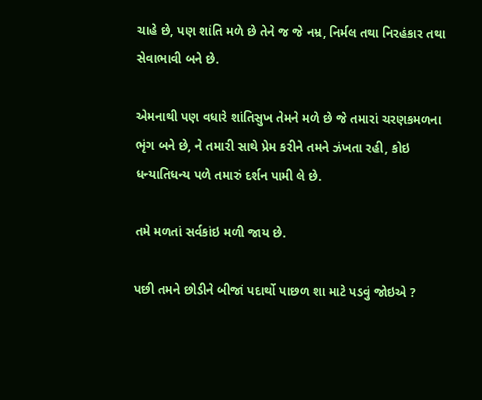ચાહે છે, પણ શાંતિ મળે છે તેને જ જે નમ્ર, નિર્મલ તથા નિરહંકાર તથા સેવાભાવી બને છે.

એમનાથી પણ વધારે શાંતિસુખ તેમને મળે છે જે તમારાં ચરણકમળના ભૃંગ બને છે, ને તમારી સાથે પ્રેમ કરીને તમને ઝંખતા રહી, કોઇ ધન્યાતિધન્ય પળે તમારું દર્શન પામી લે છે.

તમે મળતાં સર્વકાંઇ મળી જાય છે.

પછી તમને છોડીને બીજાં પદાર્થો પાછળ શા માટે પડવું જોઇએ ?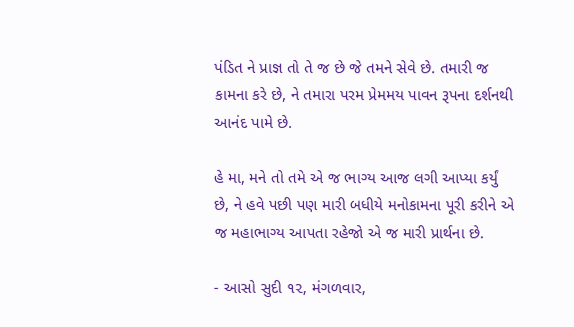પંડિત ને પ્રાજ્ઞ તો તે જ છે જે તમને સેવે છે. તમારી જ કામના કરે છે, ને તમારા પરમ પ્રેમમય પાવન રૂપના દર્શનથી આનંદ પામે છે.

હે મા, મને તો તમે એ જ ભાગ્ય આજ લગી આપ્યા કર્યું છે, ને હવે પછી પણ મારી બધીયે મનોકામના પૂરી કરીને એ જ મહાભાગ્ય આપતા રહેજો એ જ મારી પ્રાર્થના છે.

- આસો સુદી ૧૨, મંગળવાર,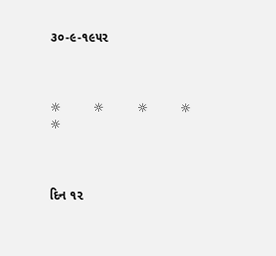૩૦-૯-૧૯૫૨



☼         ☼         ☼         ☼         ☼



દિન ૧૨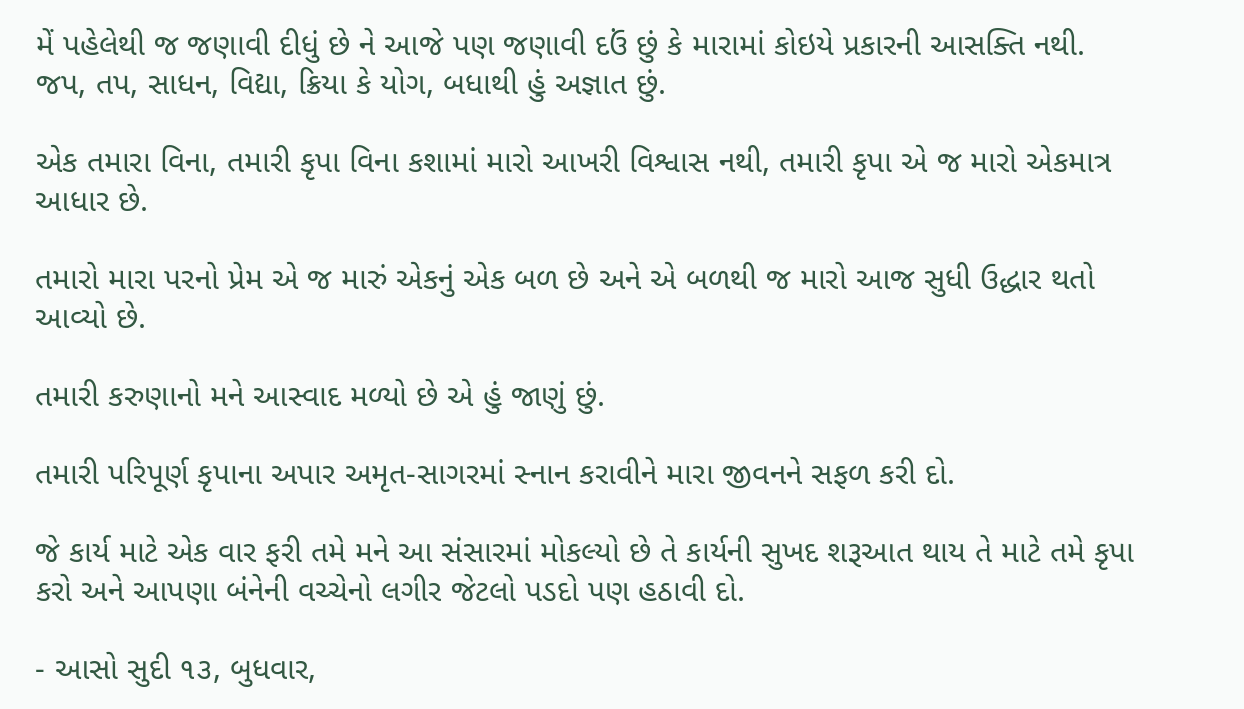મેં પહેલેથી જ જણાવી દીધું છે ને આજે પણ જણાવી દઉં છું કે મારામાં કોઇયે પ્રકારની આસક્તિ નથી. જપ, તપ, સાધન, વિદ્યા, ક્રિયા કે યોગ, બધાથી હું અજ્ઞાત છું.

એક તમારા વિના, તમારી કૃપા વિના કશામાં મારો આખરી વિશ્વાસ નથી, તમારી કૃપા એ જ મારો એકમાત્ર આધાર છે.

તમારો મારા પરનો પ્રેમ એ જ મારું એકનું એક બળ છે અને એ બળથી જ મારો આજ સુધી ઉદ્ધાર થતો આવ્યો છે.

તમારી કરુણાનો મને આસ્વાદ મળ્યો છે એ હું જાણું છું.

તમારી પરિપૂર્ણ કૃપાના અપાર અમૃત-સાગરમાં સ્નાન કરાવીને મારા જીવનને સફળ કરી દો.

જે કાર્ય માટે એક વાર ફરી તમે મને આ સંસારમાં મોકલ્યો છે તે કાર્યની સુખદ શરૂઆત થાય તે માટે તમે કૃપા કરો અને આપણા બંનેની વચ્ચેનો લગીર જેટલો પડદો પણ હઠાવી દો.

- આસો સુદી ૧૩, બુધવાર,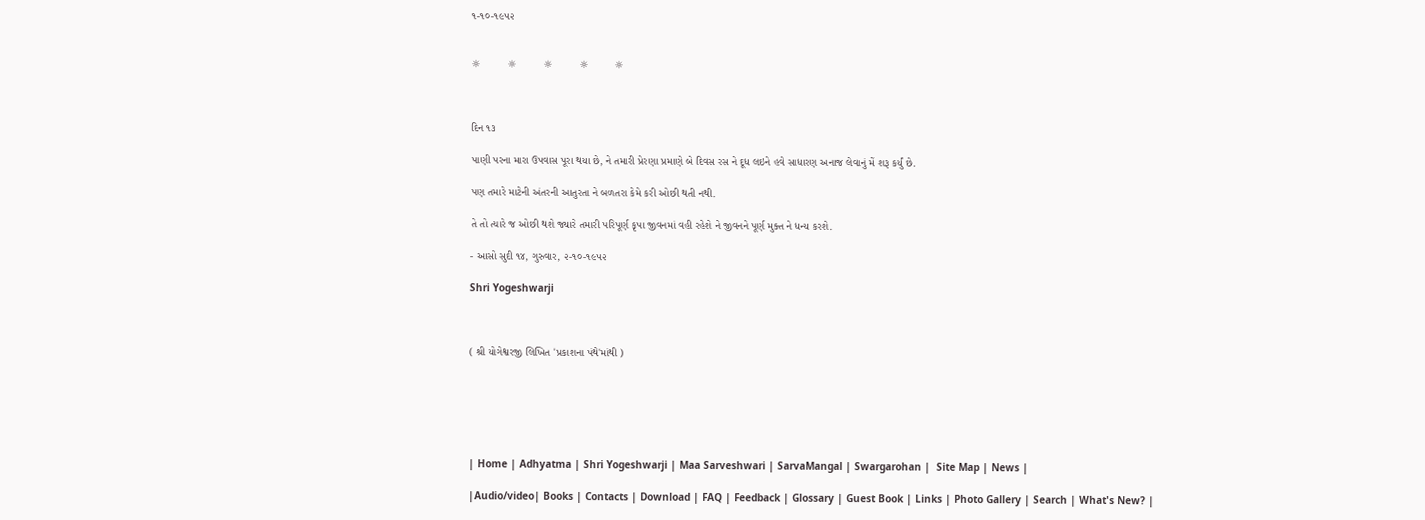૧-૧૦-૧૯૫૨


☼         ☼         ☼         ☼         ☼



દિન ૧૩

પાણી પરના મારા ઉપવાસ પૂરા થયા છે, ને તમારી પ્રેરણા પ્રમાણે બે દિવસ રસ ને દૂધ લઇને હવે સાધારણ અનાજ લેવાનું મેં શરૂ કર્યું છે.

પણ તમારે માટેની અંતરની આતુરતા ને બળતરા કેમે કરી ઓછી થતી નથી.

તે તો ત્યારે જ ઓછી થશે જ્યારે તમારી પરિપૂર્ણ કૃપા જીવનમાં વહી રહેશે ને જીવનને પૂર્ણ મુક્ત ને ધન્ય કરશે.

- આસો સુદી ૧૪, ગુરુવાર, ૨-૧૦-૧૯૫૨

Shri Yogeshwarji



( શ્રી યોગેશ્વરજી લિખિત 'પ્રકાશના પંથે'માંથી )






| Home | Adhyatma | Shri Yogeshwarji | Maa Sarveshwari | SarvaMangal | Swargarohan |  Site Map | News |

|Audio/video| Books | Contacts | Download | FAQ | Feedback | Glossary | Guest Book | Links | Photo Gallery | Search | What's New? |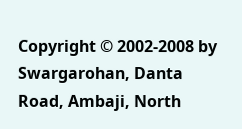Copyright © 2002-2008 by Swargarohan, Danta Road, Ambaji, North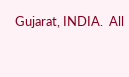Gujarat, INDIA.  All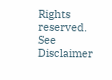Rights reserved. See Disclaimer